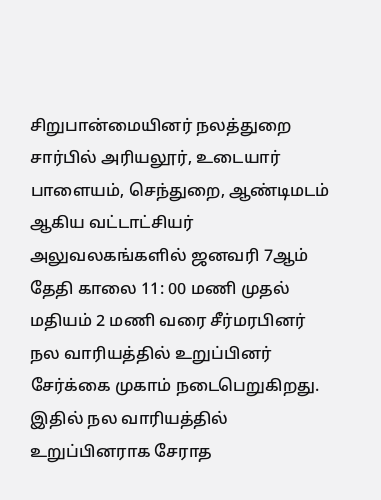சிறுபான்மையினர் நலத்துறை சார்பில் அரியலூர், உடையார் பாளையம், செந்துறை, ஆண்டிமடம் ஆகிய வட்டாட்சியர் அலுவலகங்களில் ஜனவரி 7ஆம் தேதி காலை 11: 00 மணி முதல் மதியம் 2 மணி வரை சீர்மரபினர் நல வாரியத்தில் உறுப்பினர் சேர்க்கை முகாம் நடைபெறுகிறது. இதில் நல வாரியத்தில் உறுப்பினராக சேராத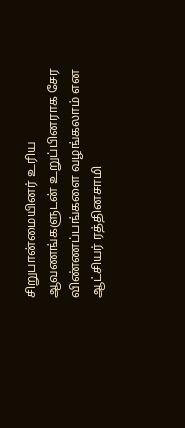சிறுபான்மையினர் உரிய ஆவணங்களுடன் உறுப்பினராக சேர விண்ணப்பங்களை வழங்கலாம் என ஆட்சியர் ரத்தினசாமி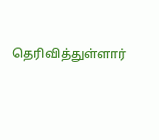தெரிவித்துள்ளார்